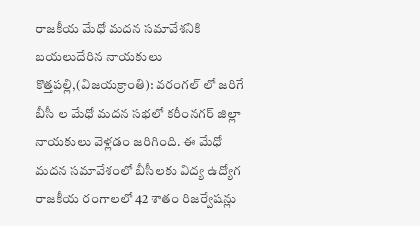రాజకీయ మేధో మదన సమావేశనికి బయలుదేరిన నాయకులు
కొత్తపల్లి,(విజయక్రాంతి): వరంగల్ లో జరిగే బీసీ ల మేధో మదన సభలో కరీంనగర్ జిల్లా నాయకులు వెళ్లడం జరిగింది. ఈ మేధో మదన సమావేశంలో బీసీలకు విద్య ఉద్యోగ రాజకీయ రంగాలలో 42 శాతం రిజర్వేషన్లు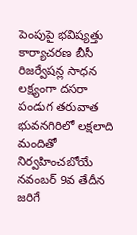పెంపుపై భవిష్యత్తు కార్యాచరణ బీసీ రిజర్వేషన్ల సాధన లక్ష్యంగా దసరా పండుగ తరువాత భువనగిరిలో లక్షలాది మందితో నిర్వహించబోయే నవంబర్ 9వ తేదీన జరిగే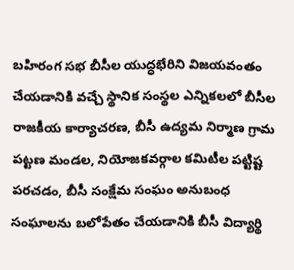బహిరంగ సభ బీసీల యుద్ధభేరిని విజయవంతం చేయడానికి వచ్చే స్థానిక సంస్థల ఎన్నికలలో బీసీల రాజకీయ కార్యాచరణ, బీసీ ఉద్యమ నిర్మాణ గ్రామ పట్టణ మండల, నియోజకవర్గాల కమిటీల పట్టిష్ట పరచడం, బీసీ సంక్షేమ సంఘం అనుబంధ సంఘాలను బలోపేతం చేయడానికి బీసీ విద్యార్థి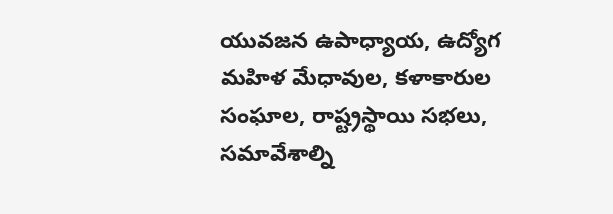యువజన ఉపాధ్యాయ, ఉద్యోగ మహిళ మేధావుల, కళాకారుల సంఘాల, రాష్ట్రస్థాయి సభలు, సమావేశాల్ని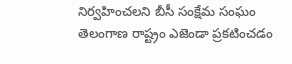నిర్వహించలని బీసీ సంక్షేమ సంఘం తెలంగాణ రాష్ట్రం ఎజెండా ప్రకటించడం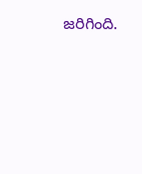జరిగింది.